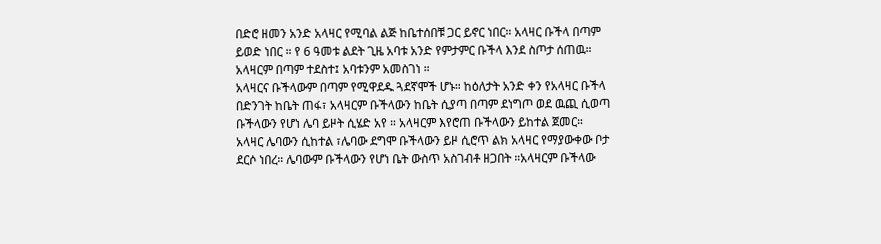በድሮ ዘመን አንድ አላዛር የሚባል ልጅ ከቤተሰበቹ ጋር ይኖር ነበር። አላዛር ቡችላ በጣም ይወድ ነበር ። የ 6 ዓመቱ ልደት ጊዜ አባቱ አንድ የምታምር ቡችላ እንደ ስጦታ ሰጠዉ። አላዛርም በጣም ተደስተ፤ አባቱንም አመስገነ ።
አላዛርና ቡችላውም በጣም የሚዋደዱ ጓደኛሞች ሆኑ። ከዕለታት አንድ ቀን የአላዛር ቡችላ በድንገት ከቤት ጠፋ፣ አላዛርም ቡችላውን ከቤት ሲያጣ በጣም ደነግጦ ወደ ዉጪ ሲወጣ ቡችላውን የሆነ ሌባ ይዞት ሲሄድ አየ ። አላዛርም እየሮጠ ቡችላውን ይከተል ጀመር።
አላዛር ሌባውን ሲከተል ፣ሌባው ደግሞ ቡችላውን ይዞ ሲሮጥ ልክ አላዛር የማያውቀው ቦታ ደርሶ ነበረ። ሌባውም ቡችላውን የሆነ ቤት ውስጥ አስገብቶ ዘጋበት ።አላዛርም ቡችላው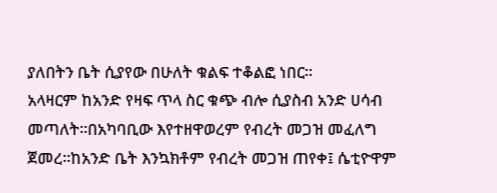ያለበትን ቤት ሲያየው በሁለት ቁልፍ ተቆልፎ ነበር።
አላዛርም ከአንድ የዛፍ ጥላ ስር ቁጭ ብሎ ሲያስብ አንድ ሀሳብ መጣለት።በአካባቢው እየተዘዋወረም የብረት መጋዝ መፈለግ ጀመረ።ከአንድ ቤት እንኳክቶም የብረት መጋዝ ጠየቀ፤ ሴቲዮዋም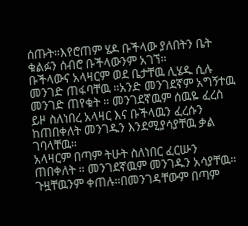ሰጡት።እየሮጠም ሄዶ ቡችላው ያለበትን ቤት ቁልፉን ሰብሮ ቡችላውንም አገኘ።
ቡችላውና አላዛርም ወደ ቤታቸዉ ሊሄዱ ሲሉ መንገድ ጠፋባቸዉ ።አንድ መንገደኛም አግኝተዉ መንገድ ጠየቁት ። መንገደኛዉም ሰዉዬ ፈረስ ይዞ ስለነበረ አላዛር እና ቡችላዉን ፈረሱን ከጠበቀለት መንገዱን እንደሚያሳያቸዉ ቃል ገባላቸዉ።
አላዛርም በጣም ትሁት ስለነበር ፈርሡን ጠበቀለት ። መንገደኛዉም መንገዱን አሳያቸዉ። ጉዟቸዉንም ቀጠሉ።በመንገዳቸውም በጣም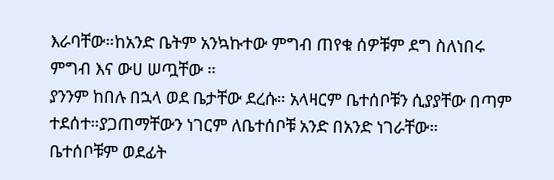እራባቸው።ከአንድ ቤትም አንኳኩተው ምግብ ጠየቁ ሰዎቹም ደግ ስለነበሩ ምግብ እና ውሀ ሠጧቸው ።
ያንንም ከበሉ በኋላ ወደ ቤታቸው ደረሱ። አላዛርም ቤተሰቦቹን ሲያያቸው በጣም ተደሰተ።ያጋጠማቸውን ነገርም ለቤተሰቦቹ አንድ በአንድ ነገራቸው።
ቤተሰቦቹም ወደፊት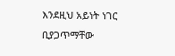እንደዚህ አይነት ነገር ቢያጋጥማቸው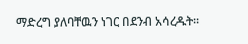ማድረግ ያለባቸዉን ነገር በደንብ አሳረዱት።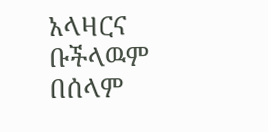አላዛርና ቡችላዉም በሰላም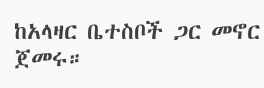ከአላዛር ቤተስቦች ጋር መኖር ጀመሩ።